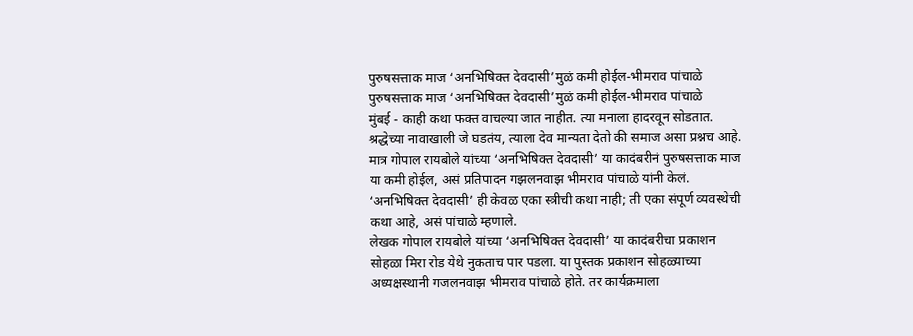पुरुषसत्ताक माज ‘अनभिषिक्त देवदासी’मुळं कमी होईल-भीमराव पांचाळे
पुरुषसत्ताक माज ‘अनभिषिक्त देवदासी’मुळं कमी होईल-भीमराव पांचाळे
मुंबई - काही कथा फक्त वाचल्या जात नाहीत. त्या मनाला हादरवून सोडतात. श्रद्धेच्या नावाखाली जे घडतंय, त्याला देव मान्यता देतो की समाज असा प्रश्नच आहे. मात्र गोपाल रायबोले यांच्या ‘अनभिषिक्त देवदासी’ या कादंबरीनं पुरुषसत्ताक माज या कमी होईल, असं प्रतिपादन गझलनवाझ भीमराव पांचाळे यांनी केलं. ‘अनभिषिक्त देवदासी’ ही केवळ एका स्त्रीची कथा नाही; ती एका संपूर्ण व्यवस्थेची कथा आहे, असं पांचाळे म्हणाले.
लेखक गोपाल रायबोले यांच्या ‘अनभिषिक्त देवदासी’ या कादंबरीचा प्रकाशन सोहळा मिरा रोड येथे नुकताच पार पडला. या पुस्तक प्रकाशन सोहळ्याच्या अध्यक्षस्थानी गजलनवाझ भीमराव पांचाळे होते. तर कार्यक्रमाला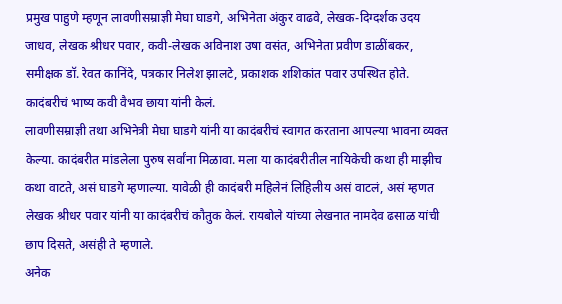प्रमुख पाहुणे म्हणून लावणीसम्राज्ञी मेघा घाडगे, अभिनेता अंकुर वाढवे, लेखक-दिग्दर्शक उदय जाधव, लेखक श्रीधर पवार, कवी-लेखक अविनाश उषा वसंत, अभिनेता प्रवीण डाळींबकर, समीक्षक डॉ. रेवत कानिंदे, पत्रकार निलेश झालटे, प्रकाशक शशिकांत पवार उपस्थित होते. कादंबरीचं भाष्य कवी वैभव छाया यांनी केलं.
लावणीसम्राज्ञी तथा अभिनेत्री मेघा घाडगे यांनी या कादंबरीचं स्वागत करताना आपल्या भावना व्यक्त केल्या. कादंबरीत मांडलेला पुरुष सर्वांना मिळावा. मला या कादंबरीतील नायिकेची कथा ही माझीच कथा वाटते, असं घाडगे म्हणाल्या. यावेळी ही कादंबरी महिलेनं लिहिलीय असं वाटलं, असं म्हणत लेखक श्रीधर पवार यांनी या कादंबरीचं कौतुक केलं. रायबोले यांच्या लेखनात नामदेव ढसाळ यांची छाप दिसते, असंही ते म्हणाले.
अनेक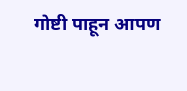गोष्टी पाहून आपण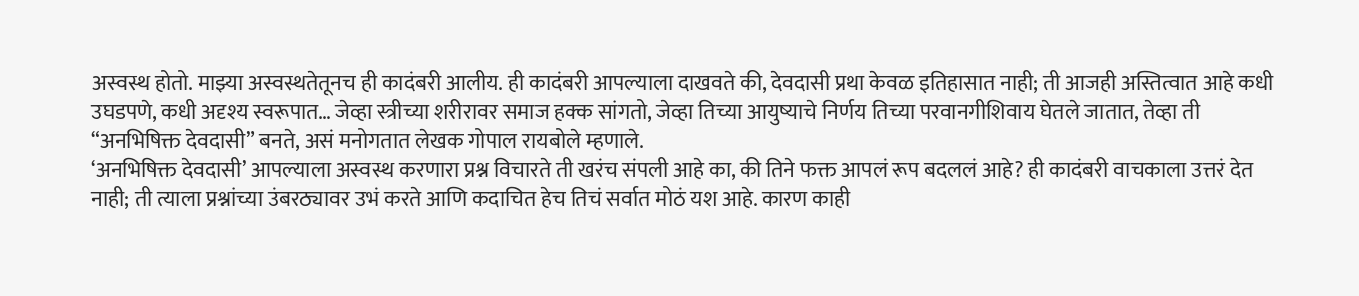अस्वस्थ होतो. माझ्या अस्वस्थतेतूनच ही कादंबरी आलीय. ही कादंबरी आपल्याला दाखवते की, देवदासी प्रथा केवळ इतिहासात नाही; ती आजही अस्तित्वात आहे कधी उघडपणे, कधी अदृश्य स्वरूपात… जेव्हा स्त्रीच्या शरीरावर समाज हक्क सांगतो, जेव्हा तिच्या आयुष्याचे निर्णय तिच्या परवानगीशिवाय घेतले जातात, तेव्हा ती “अनभिषिक्त देवदासी” बनते, असं मनोगतात लेखक गोपाल रायबोले म्हणाले.
‘अनभिषिक्त देवदासी’ आपल्याला अस्वस्थ करणारा प्रश्न विचारते ती खरंच संपली आहे का, की तिने फक्त आपलं रूप बदललं आहे? ही कादंबरी वाचकाला उत्तरं देत नाही; ती त्याला प्रश्नांच्या उंबरठ्यावर उभं करते आणि कदाचित हेच तिचं सर्वात मोठं यश आहे. कारण काही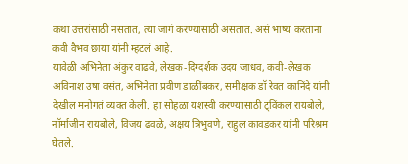कथा उत्तरांसाठी नसतात, त्या जागं करण्यासाठी असतात. असं भाष्य करताना कवी वैभव छाया यांनी म्हटलं आहे.
यावेळी अभिनेता अंकुर वाढवे, लेखक-दिग्दर्शक उदय जाधव, कवी-लेखक अविनाश उषा वसंत, अभिनेता प्रवीण डाळींबकर, समीक्षक डॉ रेवत कानिंदे यांनी देखील मनोगतं व्यक्त केली. हा सोहळा यशस्वी करण्यासाठी ट्विंकल रायबोले, नॉर्माजीन रायबोले, विजय ढवळे, अक्षय त्रिभुवणे, राहुल कावडकर यांनी परिश्रम घेतले.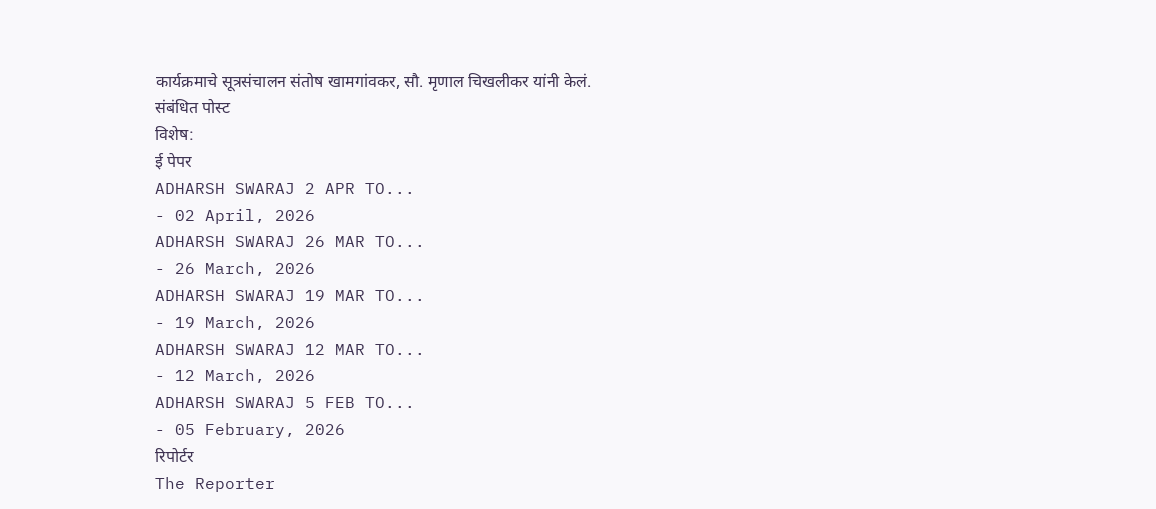कार्यक्रमाचे सूत्रसंचालन संतोष खामगांवकर, सौ. मृणाल चिखलीकर यांनी केलं.
संबंधित पोस्ट
विशेष:
ई पेपर
ADHARSH SWARAJ 2 APR TO...
- 02 April, 2026
ADHARSH SWARAJ 26 MAR TO...
- 26 March, 2026
ADHARSH SWARAJ 19 MAR TO...
- 19 March, 2026
ADHARSH SWARAJ 12 MAR TO...
- 12 March, 2026
ADHARSH SWARAJ 5 FEB TO...
- 05 February, 2026
रिपोर्टर
The Reporter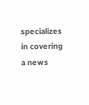specializes in covering a news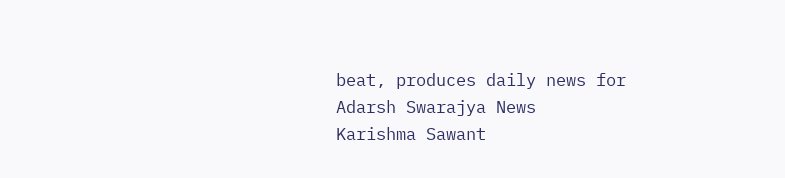beat, produces daily news for Adarsh Swarajya News
Karishma Sawant